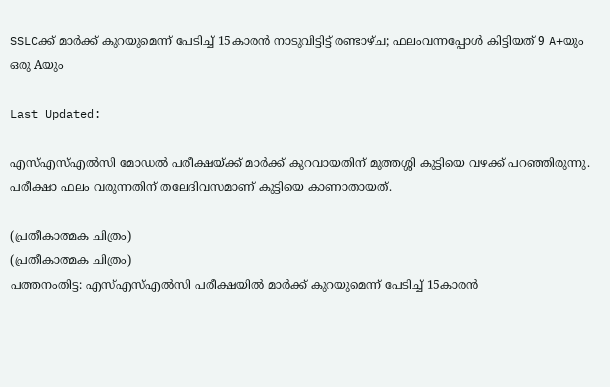SSLCക്ക് മാർക്ക് കുറയുമെന്ന് പേടിച്ച് 15കാരൻ നാടുവിട്ടിട്ട് രണ്ടാഴ്ച; ഫലംവന്നപ്പോൾ കിട്ടിയത് 9 A+യും ഒരു Aയും

Last Updated:

എസ്എസ്എൽസി മോഡൽ പരീക്ഷയ്ക്ക് മാർക്ക് കുറവായതിന് മുത്തശ്ശി കുട്ടിയെ വഴക്ക് പറഞ്ഞിരുന്നു. പരീക്ഷാ ഫലം വരുന്നതിന് തലേദിവസമാണ് കുട്ടിയെ കാണാതായത്.

(പ്രതീകാത്മക ചിത്രം)
(പ്രതീകാത്മക ചിത്രം)
പത്തനംതിട്ട: എസ്എസ്എൽസി പരീക്ഷയിൽ മാർക്ക് കുറയുമെന്ന് പേടിച്ച് 15കാരൻ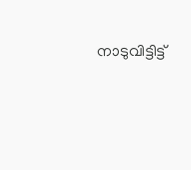നാടുവിട്ടിട്ട്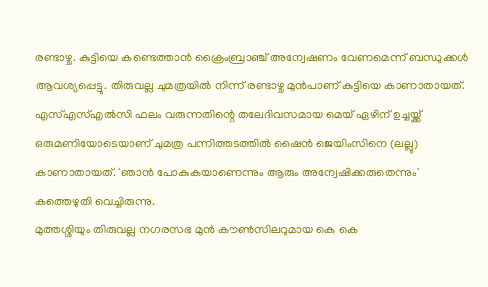രണ്ടാഴ്ച. കുട്ടിയെ കണ്ടെത്താൻ ക്രൈംബ്രാഞ്ച് അന്വേഷണം വേണമെന്ന് ബന്ധുക്കൾ ആവശ്യപ്പെട്ടു. തിരുവല്ല ചുമത്രയിൽ നിന്ന് രണ്ടാഴ്ച മുൻപാണ് കുട്ടിയെ കാണാതായത്.
എസ്എസ്എൽസി ഫലം വരുന്നതിന്റെ തലേദിവസമായ മെയ് ഏഴിന് ഉച്ചയ്ക്ക് ഒരുമണിയോടെയാണ് ചുമത്ര പന്നിത്തടത്തിൽ ഷൈൻ ജെയിംസിനെ (ലല്ലു) കാണാതായത്. 'ഞാൻ പോകുകയാണെന്നും ആരും അന്വേഷിക്കരുതെന്നും' കത്തെഴുതി വെച്ചിരുന്നു.
മുത്തശ്ശിയും തിരുവല്ല നഗരസഭ മുൻ കൗൺസിലറുമായ കെ കെ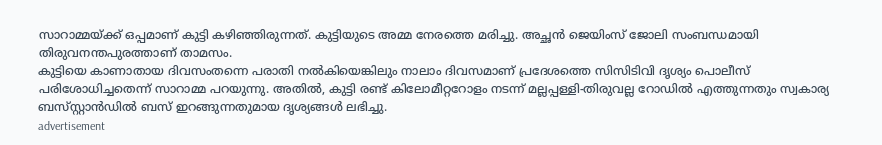സാറാമ്മയ്ക്ക് ഒപ്പമാണ് കുട്ടി കഴിഞ്ഞിരുന്നത്. കുട്ടിയുടെ അമ്മ നേരത്തെ മരിച്ചു. അച്ഛൻ ജെയിംസ് ജോലി സംബന്ധമായി തിരുവനന്തപുരത്താണ് താമസം.
കുട്ടിയെ കാണാതായ ദിവസംതന്നെ പരാതി നൽകിയെങ്കിലും നാലാം ദിവസമാണ് പ്രദേശത്തെ സിസിടിവി ദൃശ്യം പൊലീസ് പരിശോധിച്ചതെന്ന് സാറാമ്മ പറയുന്നു. അതിൽ, കുട്ടി രണ്ട് കിലോമീറ്ററോളം നടന്ന് മല്ലപ്പള്ളി-തിരുവല്ല റോഡിൽ എത്തുന്നതും സ്വകാര്യ ബസ്‌സ്റ്റാൻഡിൽ ബസ് ഇറങ്ങുന്നതുമായ ദൃശ്യങ്ങൾ ലഭിച്ചു.
advertisement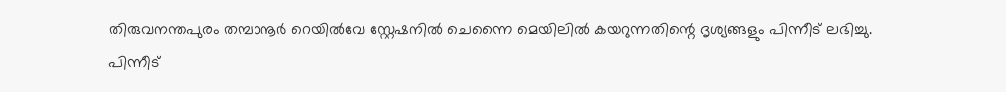തിരുവനന്തപുരം തമ്പാനൂർ റെയിൽവേ സ്റ്റേഷനിൽ ചെന്നൈ മെയിലിൽ കയറുന്നതിന്റെ ദൃശ്യങ്ങളും പിന്നീട് ലഭിച്ചു. പിന്നീട്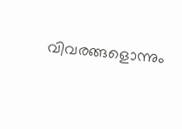വിവരങ്ങളൊന്നും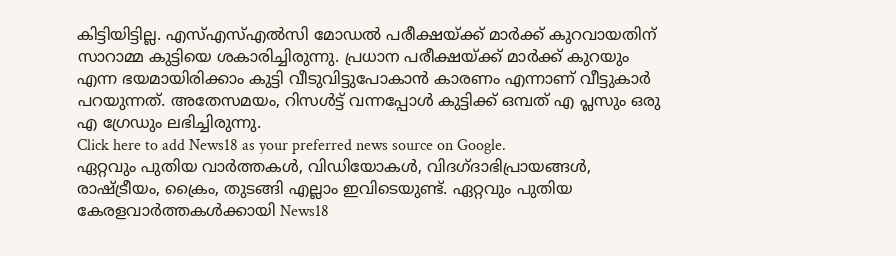കിട്ടിയിട്ടില്ല. എസ്എസ്എൽസി മോഡൽ പരീക്ഷയ്ക്ക് മാർക്ക് കുറവായതിന് സാറാമ്മ കുട്ടിയെ ശകാരിച്ചിരുന്നു. പ്രധാന പരീക്ഷയ്ക്ക് മാർക്ക് കുറയും എന്ന ഭയമായിരിക്കാം കുട്ടി വീടുവിട്ടുപോകാൻ കാരണം എന്നാണ് വീട്ടുകാർ പറയുന്നത്. അതേസമയം, റിസൾട്ട് വന്നപ്പോൾ കുട്ടിക്ക് ഒമ്പത് എ പ്ലസും ഒരു എ ഗ്രേഡും ലഭിച്ചിരുന്നു.
Click here to add News18 as your preferred news source on Google.
ഏറ്റവും പുതിയ വാർത്തകൾ, വിഡിയോകൾ, വിദഗ്ദാഭിപ്രായങ്ങൾ, രാഷ്ട്രീയം, ക്രൈം, തുടങ്ങി എല്ലാം ഇവിടെയുണ്ട്. ഏറ്റവും പുതിയ കേരളവാർത്തകൾക്കായി News18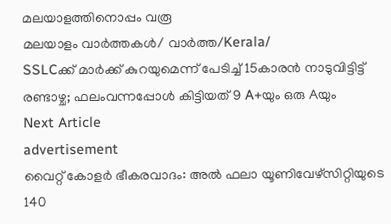മലയാളത്തിനൊപ്പം വരൂ
മലയാളം വാർത്തകൾ/ വാർത്ത/Kerala/
SSLCക്ക് മാർക്ക് കുറയുമെന്ന് പേടിച്ച് 15കാരൻ നാടുവിട്ടിട്ട് രണ്ടാഴ്ച; ഫലംവന്നപ്പോൾ കിട്ടിയത് 9 A+യും ഒരു Aയും
Next Article
advertisement
വൈറ്റ് കോളർ ഭീകരവാദം: അൽ ഫലാ യൂണിവേഴ്സിറ്റിയുടെ 140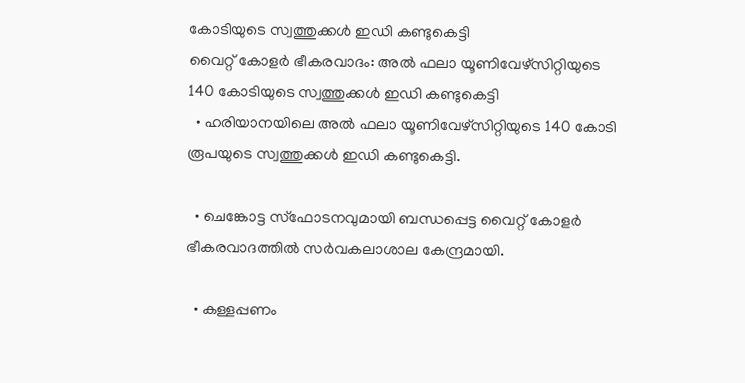കോടിയുടെ സ്വത്തുക്കൾ ഇഡി കണ്ടുകെട്ടി
വൈറ്റ് കോളർ ഭീകരവാദം: അൽ ഫലാ യൂണിവേഴ്സിറ്റിയുടെ 140 കോടിയുടെ സ്വത്തുക്കൾ ഇഡി കണ്ടുകെട്ടി
  • ഹരിയാനയിലെ അൽ ഫലാ യൂണിവേഴ്സിറ്റിയുടെ 140 കോടി രൂപയുടെ സ്വത്തുക്കൾ ഇഡി കണ്ടുകെട്ടി.

  • ചെങ്കോട്ട സ്‌ഫോടനവുമായി ബന്ധപ്പെട്ട വൈറ്റ് കോളർ ഭീകരവാദത്തിൽ സർവകലാശാല കേന്ദ്രമായി.

  • കള്ളപ്പണം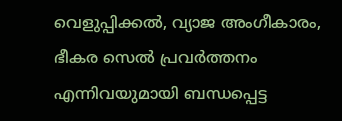വെളുപ്പിക്കൽ, വ്യാജ അംഗീകാരം, ഭീകര സെൽ പ്രവർത്തനം എന്നിവയുമായി ബന്ധപ്പെട്ട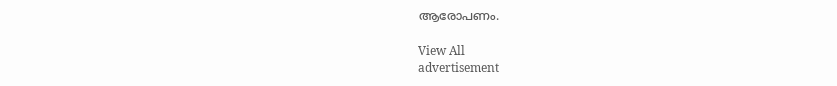ആരോപണം.

View All
advertisement